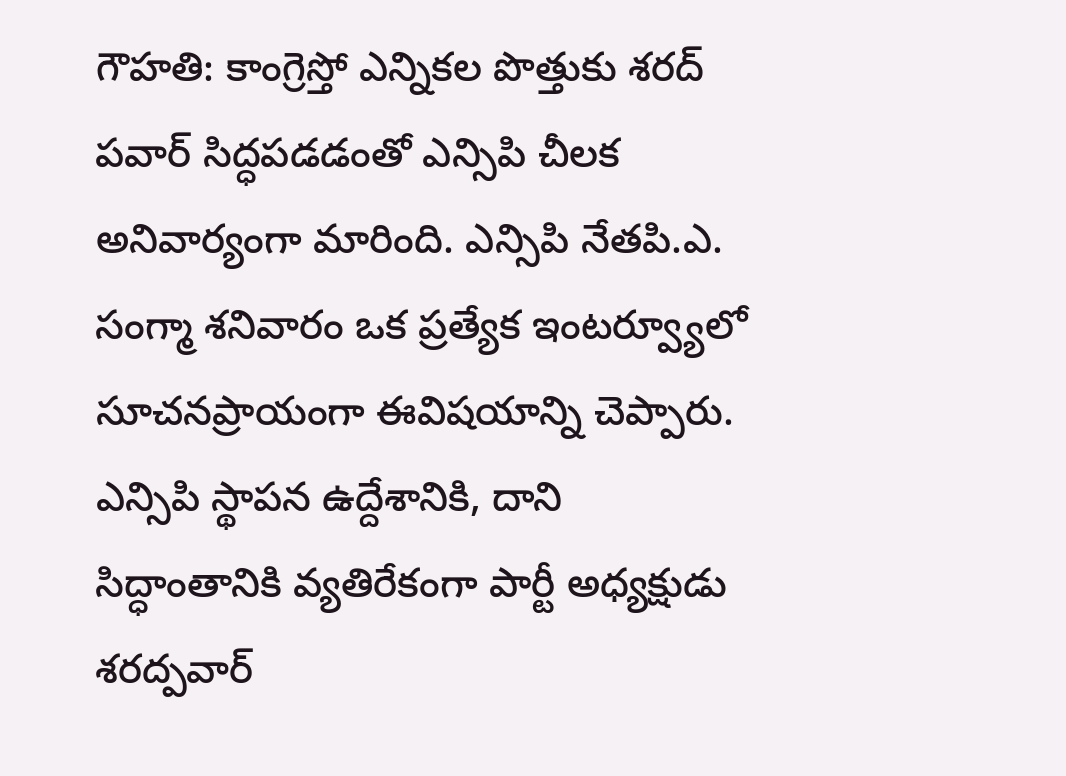గౌహతి: కాంగ్రెస్తో ఎన్నికల పొత్తుకు శరద్ పవార్ సిద్ధపడడంతో ఎన్సిపి చీలక అనివార్యంగా మారింది. ఎన్సిపి నేతపి.ఎ. సంగ్మా శనివారం ఒక ప్రత్యేక ఇంటర్వ్యూలో సూచనప్రాయంగా ఈవిషయాన్ని చెప్పారు.
ఎన్సిపి స్థాపన ఉద్దేశానికి, దాని సిద్ధాంతానికి వ్యతిరేకంగా పార్టీ అధ్యక్షుడు శరద్పవార్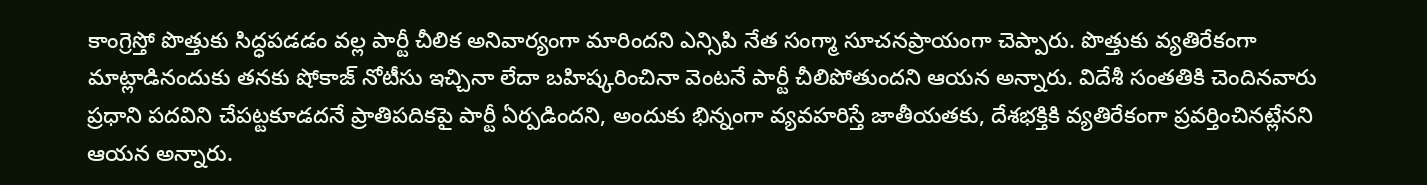కాంగ్రెస్తో పొత్తుకు సిద్ధపడడం వల్ల పార్టీ చీలిక అనివార్యంగా మారిందని ఎన్సిపి నేత సంగ్మా సూచనప్రాయంగా చెప్పారు. పొత్తుకు వ్యతిరేకంగా మాట్లాడినందుకు తనకు షోకాజ్ నోటీసు ఇచ్చినా లేదా బహిష్కరించినా వెంటనే పార్టీ చీలిపోతుందని ఆయన అన్నారు. విదేశీ సంతతికి చెందినవారు ప్రధాని పదవిని చేపట్టకూడదనే ప్రాతిపదికపై పార్టీ ఏర్పడిందని, అందుకు భిన్నంగా వ్యవహరిస్తే జాతీయతకు, దేశభక్తికి వ్యతిరేకంగా ప్రవర్తించినట్లేనని ఆయన అన్నారు.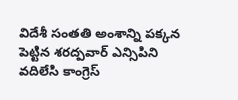విదేశీ సంతతి అంశాన్ని పక్కన పెట్టిన శరద్పవార్ ఎన్సిపిని వదిలేసి కాంగ్రెస్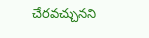చేరవచ్చునని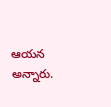ఆయన అన్నారు.